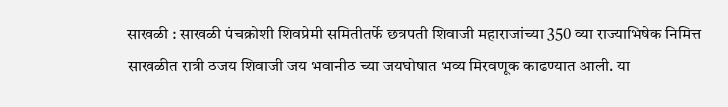साखळी : साखळी पंचक्रोशी शिवप्रेमी समितीतर्फे छत्रपती शिवाजी महाराजांच्या 350 व्या राज्याभिषेक निमित्त साखळीत रात्री ठजय शिवाजी जय भवानीठ च्या जयघोषात भव्य मिरवणूक काढण्यात आली. या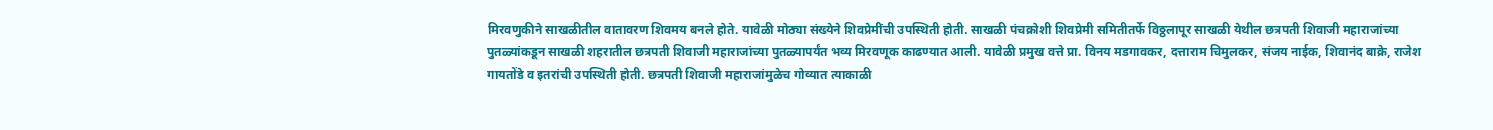मिरवणुकीने साखळीतील वातावरण शिवमय बनले होते. यावेळी मोठ्या संख्येने शिवप्रेमींची उपस्थिती होती. साखळी पंचक्रोशी शिवप्रेमी समितीतर्फे विठ्ठलापूर साखळी येथील छत्रपती शिवाजी महाराजांच्या पुतळ्यांकडून साखळी शहरातील छत्रपती शिवाजी महाराजांच्या पुतळ्यापर्यंत भव्य मिरवणूक काढण्यात आली. यावेळी प्रमुख वत्ते प्रा. विनय मडगावकर, दत्ताराम चिमुलकर, संजय नाईक, शिवानंद बाक्रे, राजेश गायतोंडे व इतरांची उपस्थिती होती. छत्रपती शिवाजी महाराजांमुळेच गोव्यात त्याकाळी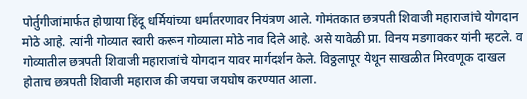पोर्तुगीजांमार्फत होण्राया हिंदू धर्मियांच्या धर्मांतरणावर नियंत्रण आले. गोमंतकात छत्रपती शिवाजी महाराजांचे योगदान मोठे आहे. त्यांनी गोव्यात स्वारी करून गोव्याला मोठे नाव दिले आहे. असे यावेळी प्रा. विनय मडगावकर यांनी म्हटले. व गोव्यातील छत्रपती शिवाजी महाराजांचे योगदान यावर मार्गदर्शन केले. विठ्ठलापूर येथून साखळीत मिरवणूक दाखल होताच छत्रपती शिवाजी महाराज की जयचा जयघोष करण्यात आला.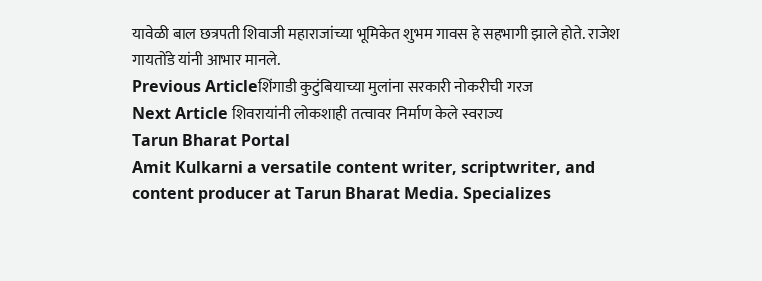यावेळी बाल छत्रपती शिवाजी महाराजांच्या भूमिकेत शुभम गावस हे सहभागी झाले होते. राजेश गायतोंडे यांनी आभार मानले.
Previous Articleशिंगाडी कुटुंबियाच्या मुलांना सरकारी नोकरीची गरज
Next Article शिवरायांनी लोकशाही तत्वावर निर्माण केले स्वराज्य
Tarun Bharat Portal
Amit Kulkarni a versatile content writer, scriptwriter, and content producer at Tarun Bharat Media. Specializes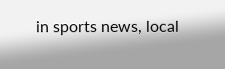in sports news, local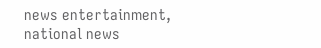news entertainment, national news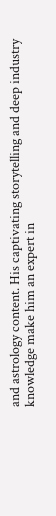and astrology content. His captivating storytelling and deep industry knowledge make him an expert in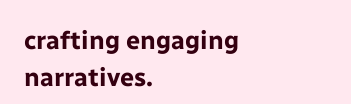crafting engaging narratives.